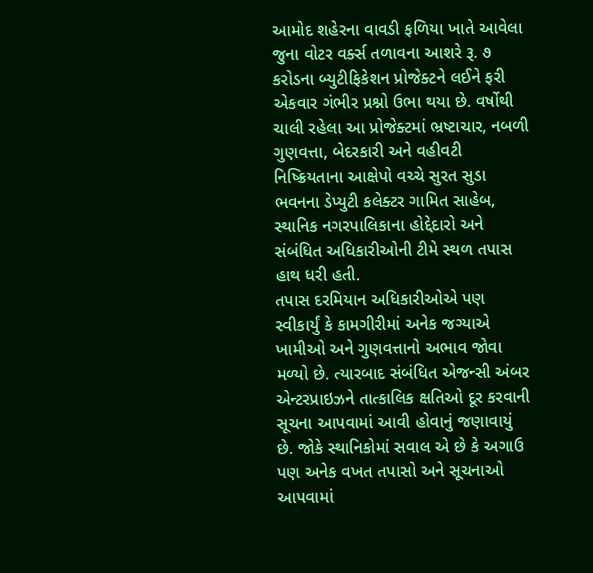આમોદ શહેરના વાવડી ફળિયા ખાતે આવેલા જુના વોટર વર્ક્સ તળાવના આશરે રૂ. ૭ કરોડના બ્યુટીફિકેશન પ્રોજેક્ટને લઈને ફરી એકવાર ગંભીર પ્રશ્નો ઉભા થયા છે. વર્ષોથી ચાલી રહેલા આ પ્રોજેક્ટમાં ભ્રષ્ટાચાર, નબળી ગુણવત્તા, બેદરકારી અને વહીવટી નિષ્ક્રિયતાના આક્ષેપો વચ્ચે સુરત સુડા ભવનના ડેપ્યુટી કલેક્ટર ગામિત સાહેબ, સ્થાનિક નગરપાલિકાના હોદ્દેદારો અને સંબંધિત અધિકારીઓની ટીમે સ્થળ તપાસ હાથ ધરી હતી.
તપાસ દરમિયાન અધિકારીઓએ પણ સ્વીકાર્યું કે કામગીરીમાં અનેક જગ્યાએ ખામીઓ અને ગુણવત્તાનો અભાવ જોવા મળ્યો છે. ત્યારબાદ સંબંધિત એજન્સી અંબર એન્ટરપ્રાઇઝને તાત્કાલિક ક્ષતિઓ દૂર કરવાની સૂચના આપવામાં આવી હોવાનું જણાવાયું છે. જોકે સ્થાનિકોમાં સવાલ એ છે કે અગાઉ પણ અનેક વખત તપાસો અને સૂચનાઓ આપવામાં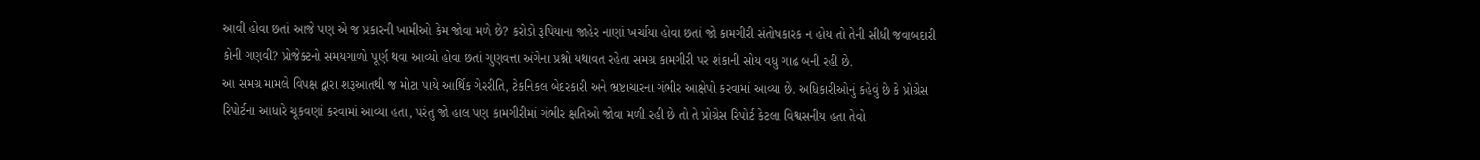આવી હોવા છતાં આજે પણ એ જ પ્રકારની ખામીઓ કેમ જોવા મળે છે? કરોડો રૂપિયાના જાહેર નાણાં ખર્ચાયા હોવા છતાં જો કામગીરી સંતોષકારક ન હોય તો તેની સીધી જવાબદારી કોની ગણવી? પ્રોજેક્ટનો સમયગાળો પૂર્ણ થવા આવ્યો હોવા છતાં ગુણવત્તા અંગેના પ્રશ્નો યથાવત રહેતા સમગ્ર કામગીરી પર શંકાની સોય વધુ ગાઢ બની રહી છે.
આ સમગ્ર મામલે વિપક્ષ દ્વારા શરૂઆતથી જ મોટા પાયે આર્થિક ગેરરીતિ, ટેકનિકલ બેદરકારી અને ભ્રષ્ટાચારના ગંભીર આક્ષેપો કરવામાં આવ્યા છે. અધિકારીઓનું કહેવું છે કે પ્રોગ્રેસ રિપોર્ટના આધારે ચૂકવણાં કરવામાં આવ્યા હતા, પરંતુ જો હાલ પણ કામગીરીમાં ગંભીર ક્ષતિઓ જોવા મળી રહી છે તો તે પ્રોગ્રેસ રિપોર્ટ કેટલા વિશ્વસનીય હતા તેવો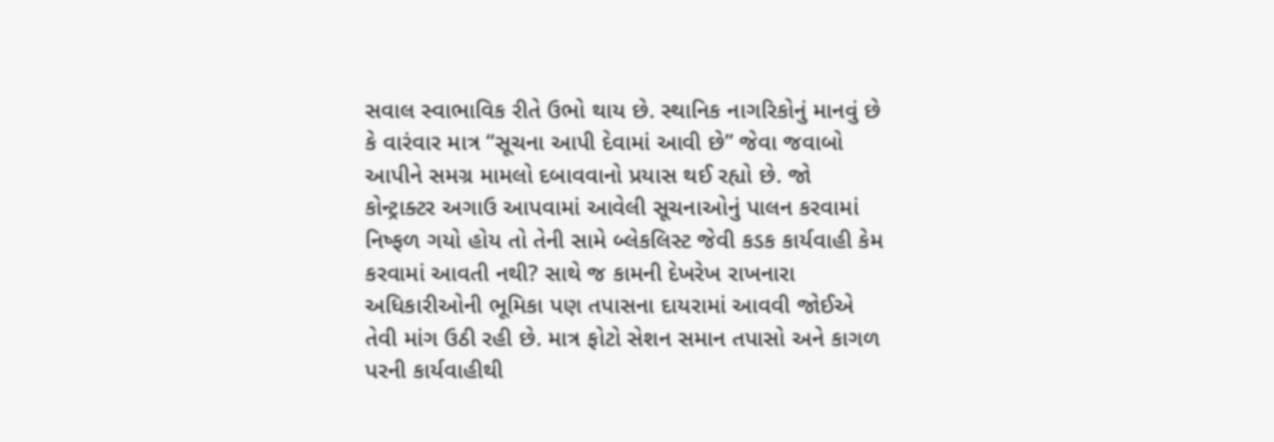સવાલ સ્વાભાવિક રીતે ઉભો થાય છે. સ્થાનિક નાગરિકોનું માનવું છે કે વારંવાર માત્ર “સૂચના આપી દેવામાં આવી છે” જેવા જવાબો આપીને સમગ્ર મામલો દબાવવાનો પ્રયાસ થઈ રહ્યો છે. જો કોન્ટ્રાક્ટર અગાઉ આપવામાં આવેલી સૂચનાઓનું પાલન કરવામાં નિષ્ફળ ગયો હોય તો તેની સામે બ્લેકલિસ્ટ જેવી કડક કાર્યવાહી કેમ કરવામાં આવતી નથી? સાથે જ કામની દેખરેખ રાખનારા અધિકારીઓની ભૂમિકા પણ તપાસના દાયરામાં આવવી જોઈએ તેવી માંગ ઉઠી રહી છે. માત્ર ફોટો સેશન સમાન તપાસો અને કાગળ પરની કાર્યવાહીથી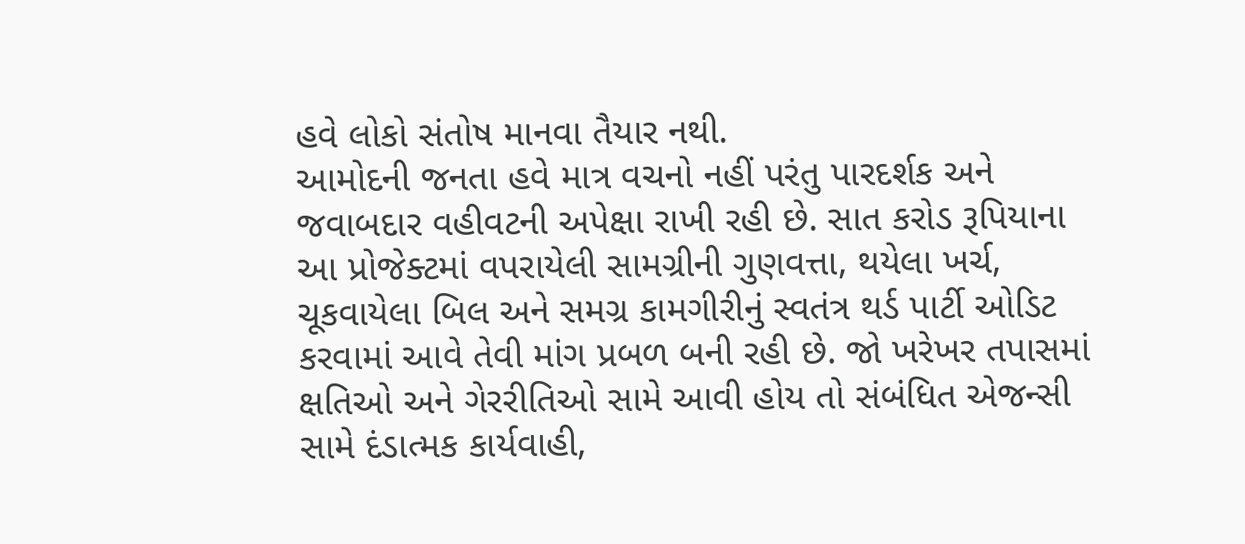હવે લોકો સંતોષ માનવા તૈયાર નથી.
આમોદની જનતા હવે માત્ર વચનો નહીં પરંતુ પારદર્શક અને જવાબદાર વહીવટની અપેક્ષા રાખી રહી છે. સાત કરોડ રૂપિયાના આ પ્રોજેક્ટમાં વપરાયેલી સામગ્રીની ગુણવત્તા, થયેલા ખર્ચ, ચૂકવાયેલા બિલ અને સમગ્ર કામગીરીનું સ્વતંત્ર થર્ડ પાર્ટી ઓડિટ કરવામાં આવે તેવી માંગ પ્રબળ બની રહી છે. જો ખરેખર તપાસમાં ક્ષતિઓ અને ગેરરીતિઓ સામે આવી હોય તો સંબંધિત એજન્સી સામે દંડાત્મક કાર્યવાહી,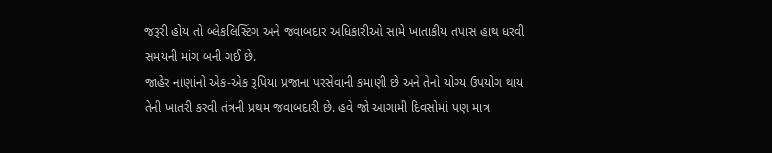જરૂરી હોય તો બ્લેકલિસ્ટિંગ અને જવાબદાર અધિકારીઓ સામે ખાતાકીય તપાસ હાથ ધરવી સમયની માંગ બની ગઈ છે.
જાહેર નાણાંનો એક-એક રૂપિયા પ્રજાના પરસેવાની કમાણી છે અને તેનો યોગ્ય ઉપયોગ થાય તેની ખાતરી કરવી તંત્રની પ્રથમ જવાબદારી છે. હવે જો આગામી દિવસોમાં પણ માત્ર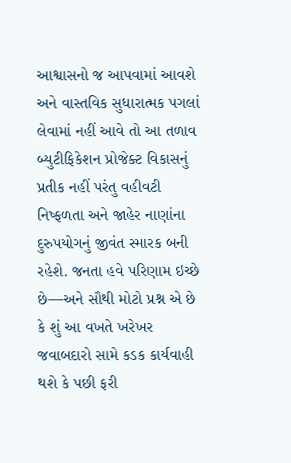આશ્વાસનો જ આપવામાં આવશે અને વાસ્તવિક સુધારાત્મક પગલાં લેવામાં નહીં આવે તો આ તળાવ બ્યુટીફિકેશન પ્રોજેક્ટ વિકાસનું પ્રતીક નહીં પરંતુ વહીવટી નિષ્ફળતા અને જાહેર નાણાંના દુરુપયોગનું જીવંત સ્મારક બની રહેશે. જનતા હવે પરિણામ ઇચ્છે છે—અને સૌથી મોટો પ્રશ્ન એ છે કે શું આ વખતે ખરેખર જવાબદારો સામે કડક કાર્યવાહી થશે કે પછી ફરી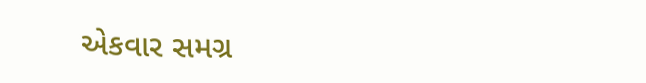એકવાર સમગ્ર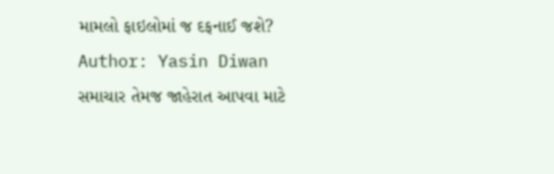મામલો ફાઇલોમાં જ દફનાઈ જશે?
Author: Yasin Diwan
સમાચાર તેમજ જાહેરાત આપવા માટે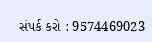સંપર્ક કરો : 9574469023